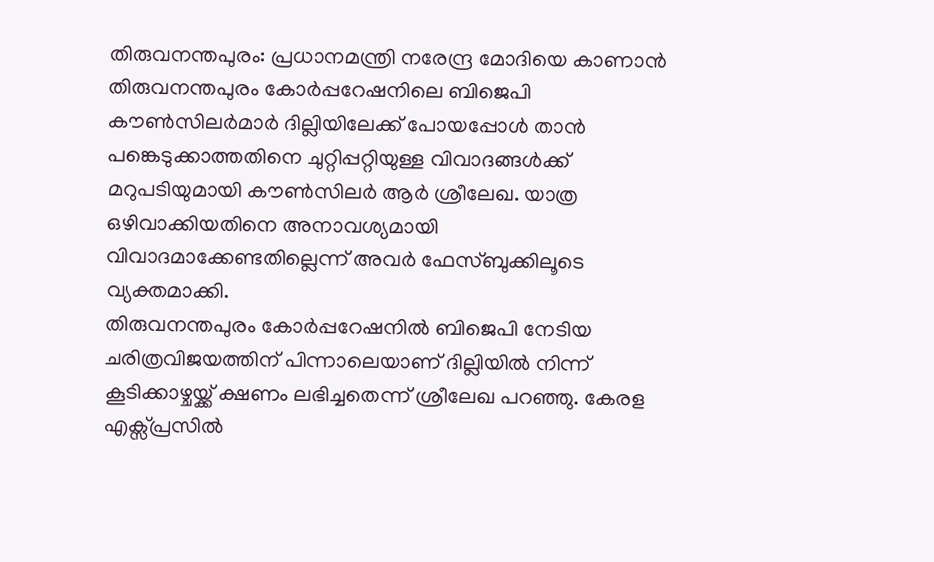തിരുവനന്തപുരം: പ്രധാനമന്ത്രി നരേന്ദ്ര മോദിയെ കാണാൻ തിരുവനന്തപുരം കോർപ്പറേഷനിലെ ബിജെപി കൗൺസിലർമാർ ദില്ലിയിലേക്ക് പോയപ്പോൾ താൻ പങ്കെടുക്കാത്തതിനെ ചുറ്റിപ്പറ്റിയുള്ള വിവാദങ്ങൾക്ക് മറുപടിയുമായി കൗൺസിലർ ആർ ശ്രീലേഖ. യാത്ര ഒഴിവാക്കിയതിനെ അനാവശ്യമായി വിവാദമാക്കേണ്ടതില്ലെന്ന് അവർ ഫേസ്ബുക്കിലൂടെ വ്യക്തമാക്കി.
തിരുവനന്തപുരം കോർപ്പറേഷനിൽ ബിജെപി നേടിയ ചരിത്രവിജയത്തിന് പിന്നാലെയാണ് ദില്ലിയിൽ നിന്ന് കൂടിക്കാഴ്ചയ്ക്ക് ക്ഷണം ലഭിച്ചതെന്ന് ശ്രീലേഖ പറഞ്ഞു. കേരള എക്സ്പ്രസിൽ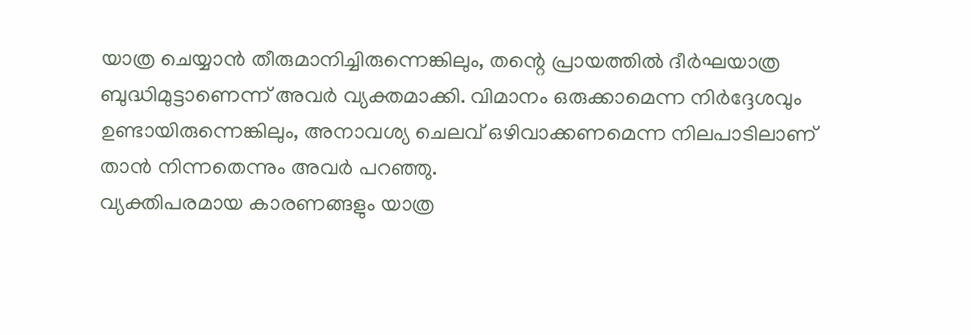യാത്ര ചെയ്യാൻ തീരുമാനിച്ചിരുന്നെങ്കിലും, തന്റെ പ്രായത്തിൽ ദീർഘയാത്ര ബുദ്ധിമുട്ടാണെന്ന് അവർ വ്യക്തമാക്കി. വിമാനം ഒരുക്കാമെന്ന നിർദ്ദേശവും ഉണ്ടായിരുന്നെങ്കിലും, അനാവശ്യ ചെലവ് ഒഴിവാക്കണമെന്ന നിലപാടിലാണ് താൻ നിന്നതെന്നും അവർ പറഞ്ഞു.
വ്യക്തിപരമായ കാരണങ്ങളും യാത്ര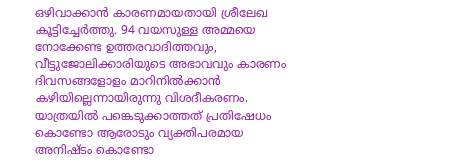ഒഴിവാക്കാൻ കാരണമായതായി ശ്രീലേഖ കൂട്ടിച്ചേർത്തു. 94 വയസുള്ള അമ്മയെ നോക്കേണ്ട ഉത്തരവാദിത്തവും, വീട്ടുജോലിക്കാരിയുടെ അഭാവവും കാരണം ദിവസങ്ങളോളം മാറിനിൽക്കാൻ കഴിയില്ലെന്നായിരുന്നു വിശദീകരണം. യാത്രയിൽ പങ്കെടുക്കാത്തത് പ്രതിഷേധം കൊണ്ടോ ആരോടും വ്യക്തിപരമായ അനിഷ്ടം കൊണ്ടോ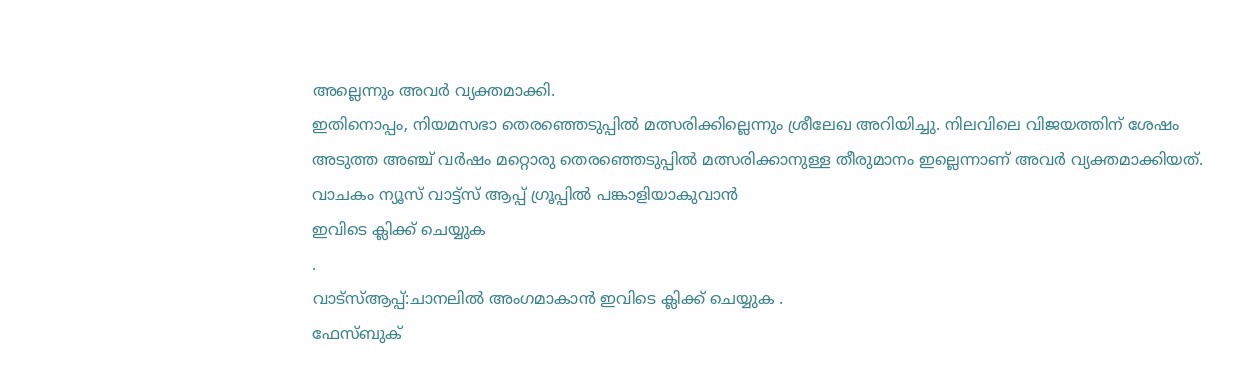അല്ലെന്നും അവർ വ്യക്തമാക്കി.
ഇതിനൊപ്പം, നിയമസഭാ തെരഞ്ഞെടുപ്പിൽ മത്സരിക്കില്ലെന്നും ശ്രീലേഖ അറിയിച്ചു. നിലവിലെ വിജയത്തിന് ശേഷം അടുത്ത അഞ്ച് വർഷം മറ്റൊരു തെരഞ്ഞെടുപ്പിൽ മത്സരിക്കാനുള്ള തീരുമാനം ഇല്ലെന്നാണ് അവർ വ്യക്തമാക്കിയത്.
വാചകം ന്യൂസ് വാട്ട്സ് ആപ്പ് ഗ്രൂപ്പിൽ പങ്കാളിയാകുവാൻ
ഇവിടെ ക്ലിക്ക് ചെയ്യുക
.
വാട്സ്ആപ്പ്:ചാനലിൽ അംഗമാകാൻ ഇവിടെ ക്ലിക്ക് ചെയ്യുക .
ഫേസ്ബുക്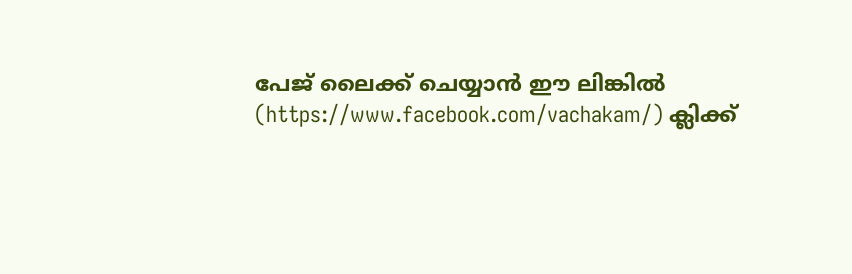പേജ് ലൈക്ക് ചെയ്യാൻ ഈ ലിങ്കിൽ (https://www.facebook.com/vachakam/) ക്ലിക്ക്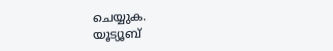ചെയ്യുക.
യൂട്യൂബ്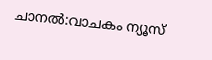ചാനൽ:വാചകം ന്യൂസ്